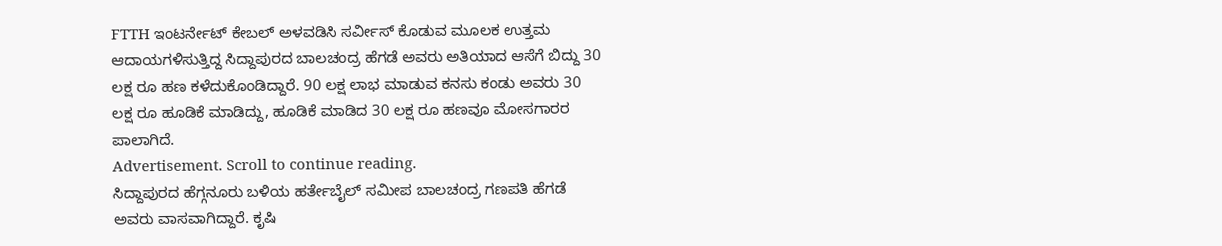FTTH ಇಂಟರ್ನೇಟ್ ಕೇಬಲ್ ಅಳವಡಿಸಿ ಸರ್ವೀಸ್ ಕೊಡುವ ಮೂಲಕ ಉತ್ತಮ ಆದಾಯಗಳಿಸುತ್ತಿದ್ದ ಸಿದ್ದಾಪುರದ ಬಾಲಚಂದ್ರ ಹೆಗಡೆ ಅವರು ಅತಿಯಾದ ಆಸೆಗೆ ಬಿದ್ದು 30 ಲಕ್ಷ ರೂ ಹಣ ಕಳೆದುಕೊಂಡಿದ್ದಾರೆ. 90 ಲಕ್ಷ ಲಾಭ ಮಾಡುವ ಕನಸು ಕಂಡು ಅವರು 30 ಲಕ್ಷ ರೂ ಹೂಡಿಕೆ ಮಾಡಿದ್ದು, ಹೂಡಿಕೆ ಮಾಡಿದ 30 ಲಕ್ಷ ರೂ ಹಣವೂ ಮೋಸಗಾರರ ಪಾಲಾಗಿದೆ.
Advertisement. Scroll to continue reading.
ಸಿದ್ದಾಪುರದ ಹೆಗ್ಗನೂರು ಬಳಿಯ ಹರ್ತೇಬೈಲ್ ಸಮೀಪ ಬಾಲಚಂದ್ರ ಗಣಪತಿ ಹೆಗಡೆ ಅವರು ವಾಸವಾಗಿದ್ದಾರೆ. ಕೃಷಿ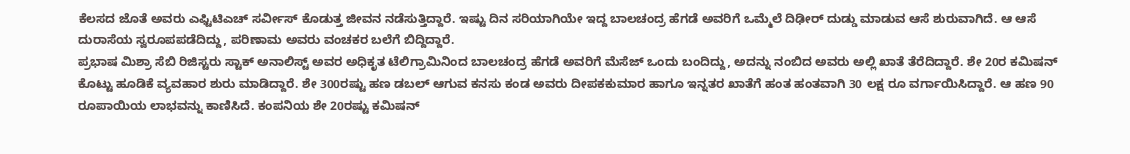ಕೆಲಸದ ಜೊತೆ ಅವರು ಎಫ್ಟಿಟಿಎಚ್ ಸರ್ವೀಸ್ ಕೊಡುತ್ತ ಜೀವನ ನಡೆಸುತ್ತಿದ್ದಾರೆ. ಇಷ್ಟು ದಿನ ಸರಿಯಾಗಿಯೇ ಇದ್ದ ಬಾಲಚಂದ್ರ ಹೆಗಡೆ ಅವರಿಗೆ ಒಮ್ಮೆಲೆ ದಿಢೀರ್ ದುಡ್ಡು ಮಾಡುವ ಆಸೆ ಶುರುವಾಗಿದೆ. ಆ ಆಸೆ ದುರಾಸೆಯ ಸ್ವರೂಪಪಡೆದಿದ್ದು, ಪರಿಣಾಮ ಅವರು ವಂಚಕರ ಬಲೆಗೆ ಬಿದ್ದಿದ್ದಾರೆ.
ಪ್ರಭಾಷ ಮಿಶ್ರಾ ಸೆಬಿ ರಿಜಿಸ್ಟರು ಸ್ಟಾಕ್ ಅನಾಲಿಸ್ಟ್ ಅವರ ಅಧಿಕೃತ ಟೆಲಿಗ್ರಾಮಿನಿಂದ ಬಾಲಚಂದ್ರ ಹೆಗಡೆ ಅವರಿಗೆ ಮೆಸೆಜ್ ಒಂದು ಬಂದಿದ್ದು, ಅದನ್ನು ನಂಬಿದ ಅವರು ಅಲ್ಲಿ ಖಾತೆ ತೆರೆದಿದ್ದಾರೆ. ಶೇ 20ರ ಕಮಿಷನ್ ಕೊಟ್ಟು ಹೂಡಿಕೆ ವ್ಯವಹಾರ ಶುರು ಮಾಡಿದ್ದಾರೆ. ಶೇ 300ರಷ್ಟು ಹಣ ಡಬಲ್ ಆಗುವ ಕನಸು ಕಂಡ ಅವರು ದೀಪಕಕುಮಾರ ಹಾಗೂ ಇನ್ನತರ ಖಾತೆಗೆ ಹಂತ ಹಂತವಾಗಿ 30 ಲಕ್ಷ ರೂ ವರ್ಗಾಯಿಸಿದ್ದಾರೆ. ಆ ಹಣ 90 ರೂಪಾಯಿಯ ಲಾಭವನ್ನು ಕಾಣಿಸಿದೆ. ಕಂಪನಿಯ ಶೇ 20ರಷ್ಟು ಕಮಿಷನ್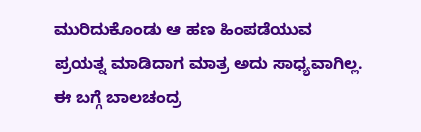ಮುರಿದುಕೊಂಡು ಆ ಹಣ ಹಿಂಪಡೆಯುವ ಪ್ರಯತ್ನ ಮಾಡಿದಾಗ ಮಾತ್ರ ಅದು ಸಾಧ್ಯವಾಗಿಲ್ಲ.
ಈ ಬಗ್ಗೆ ಬಾಲಚಂದ್ರ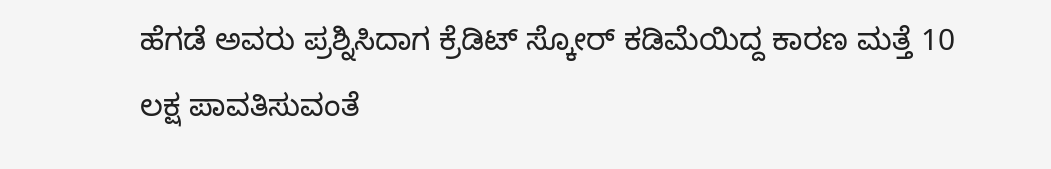ಹೆಗಡೆ ಅವರು ಪ್ರಶ್ನಿಸಿದಾಗ ಕ್ರೆಡಿಟ್ ಸ್ಕೋರ್ ಕಡಿಮೆಯಿದ್ದ ಕಾರಣ ಮತ್ತೆ 10 ಲಕ್ಷ ಪಾವತಿಸುವಂತೆ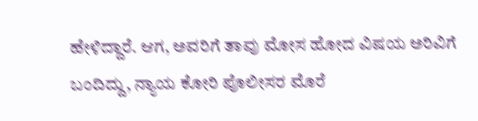ಹೇಳಿದ್ದಾರೆ. ಆಗ, ಅವರಿಗೆ ತಾವು ಮೋಸ ಹೋದ ವಿಷಯ ಅರಿವಿಗೆ ಬಂದಿದ್ದು, ನ್ಯಾಯ ಕೋರಿ ಪೊಲೀಸರ ಮೊರೆ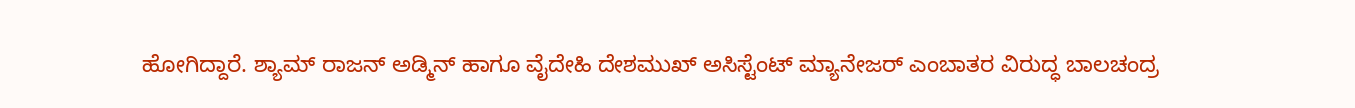ಹೋಗಿದ್ದಾರೆ. ಶ್ಯಾಮ್ ರಾಜನ್ ಅಡ್ಮಿನ್ ಹಾಗೂ ವೈದೇಹಿ ದೇಶಮುಖ್ ಅಸಿಸ್ಟೆಂಟ್ ಮ್ಯಾನೇಜರ್ ಎಂಬಾತರ ವಿರುದ್ಧ ಬಾಲಚಂದ್ರ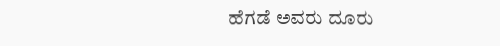ಹೆಗಡೆ ಅವರು ದೂರು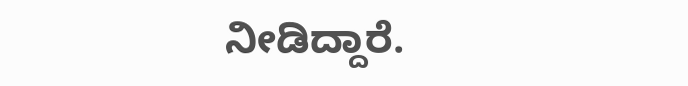ನೀಡಿದ್ದಾರೆ.